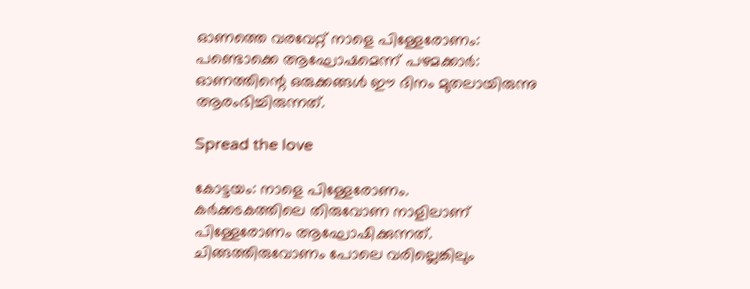ഓണത്തെ വരവേറ്റ് നാളെ പിള്ളേരോണം: പണ്ടൊക്കെ ആഘോഷമെന്ന് പഴമക്കാർ: ഓണത്തിന്റെ ഒരുക്കങ്ങള്‍ ഈ ദിനം മുതലായിരുന്നു ആരംഭിച്ചിരുന്നത്.

Spread the love

കോട്ടയം: നാളെ പിള്ളേരോണം.
കര്‍ക്കടകത്തിലെ തിരുവോണ നാളിലാണ് പിള്ളേരോണം ആഘോഷിക്കുന്നത്. ചിങ്ങത്തിരുവോണം പോലെ വരില്ലെങ്കിലും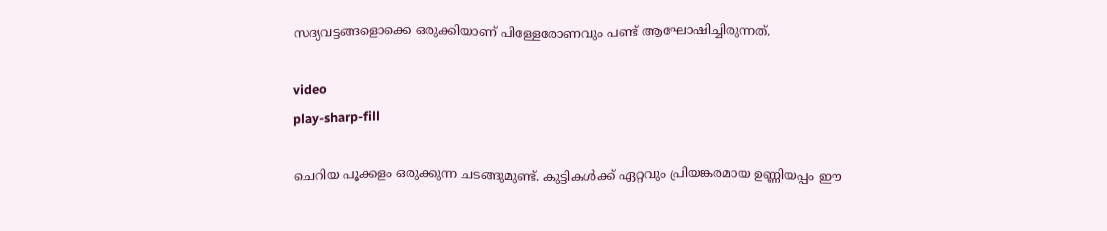സദ്യവട്ടങ്ങളൊക്കെ ഒരുക്കിയാണ് പിള്ളേരോണവും പണ്ട് ആഘോഷിച്ചിരുന്നത്.

video
play-sharp-fill

ചെറിയ പൂക്കളം ഒരുക്കുന്ന ചടങ്ങുമുണ്ട്. കുട്ടികള്‍ക്ക് ഏറ്റവും പ്രിയങ്കരമായ ഉണ്ണിയപ്പം ഈ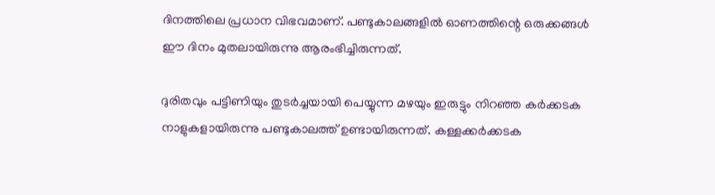ദിനത്തിലെ പ്രധാന വിഭവമാണ്. പണ്ടുകാലങ്ങളില്‍ ഓണത്തിന്റെ ഒരുക്കങ്ങള്‍ ഈ ദിനം മുതലായിരുന്നു ആരംഭിച്ചിരുന്നത്.

ദുരിതവും പട്ടിണിയും തുടര്‍ച്ചയായി പെയ്യുന്ന മഴയും ഇരുട്ടും നിറഞ്ഞ കര്‍ക്കടക നാളുകളായിരുന്നു പണ്ടുകാലത്ത് ഉണ്ടായിരുന്നത്. കള്ളക്കര്‍ക്കടക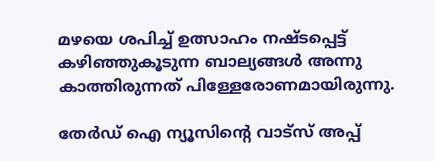മഴയെ ശപിച്ച്‌ ഉത്സാഹം നഷ്ടപ്പെട്ട് കഴിഞ്ഞുകൂടുന്ന ബാല്യങ്ങള്‍ അന്നു കാത്തിരുന്നത് പിള്ളേരോണമായിരുന്നു.

തേർഡ് ഐ ന്യൂസിന്റെ വാട്സ് അപ്പ്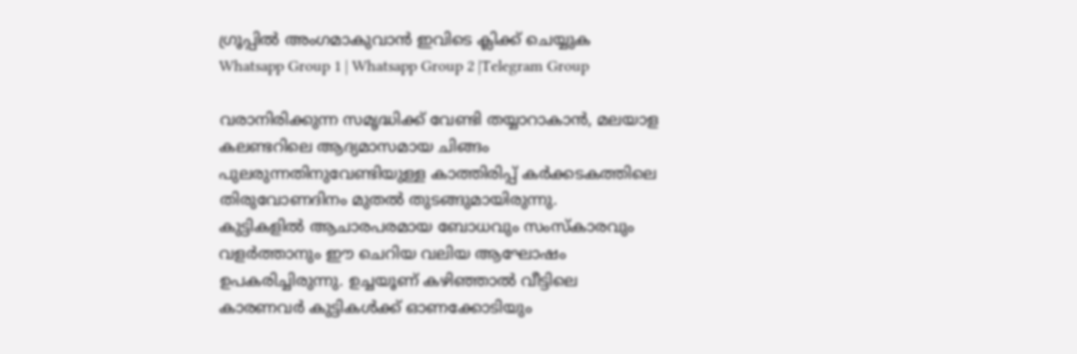ഗ്രൂപ്പിൽ അംഗമാകുവാൻ ഇവിടെ ക്ലിക്ക് ചെയ്യുക
Whatsapp Group 1 | Whatsapp Group 2 |Telegram Group

വരാനിരിക്കുന്ന സമൃദ്ധിക്ക് വേണ്ടി തയ്യാറാകാന്‍, മലയാള കലണ്ടറിലെ ആദ്യമാസമായ ചിങ്ങം പുലരുന്നതിനുവേണ്ടിയുള്ള കാത്തിരിപ്പ് കര്‍ക്കടകത്തിലെ തിരുവോണദിനം മുതല്‍ തുടങ്ങുമായിരുന്നു.
കുട്ടികളില്‍ ആചാരപരമായ ബോധവും സംസ്‌കാരവും വളര്‍ത്താനും ഈ ചെറിയ വലിയ ആഘോഷം ഉപകരിച്ചിരുന്നു. ഉച്ചയൂണ് കഴിഞ്ഞാല്‍ വീട്ടിലെ കാരണവര്‍ കുട്ടികള്‍ക്ക് ഓണക്കോടിയും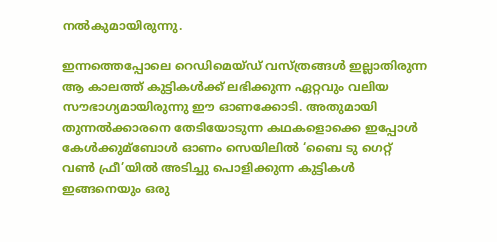നല്‍കുമായിരുന്നു.

ഇന്നത്തെപ്പോലെ റെഡിമെയ്ഡ് വസ്ത്രങ്ങള്‍ ഇല്ലാതിരുന്ന ആ കാലത്ത് കുട്ടികള്‍ക്ക് ലഭിക്കുന്ന ഏറ്റവും വലിയ സൗഭാഗ്യമായിരുന്നു ഈ ഓണക്കോടി. അതുമായി തുന്നല്‍ക്കാരനെ തേടിയോടുന്ന കഥകളൊക്കെ ഇപ്പോള്‍ കേള്‍ക്കുമ്ബോള്‍ ഓണം സെയിലില്‍ ‘ബൈ ടു ഗെറ്റ് വണ്‍ ഫ്രീ’യില്‍ അടിച്ചു പൊളിക്കുന്ന കുട്ടികള്‍ ഇങ്ങനെയും ഒരു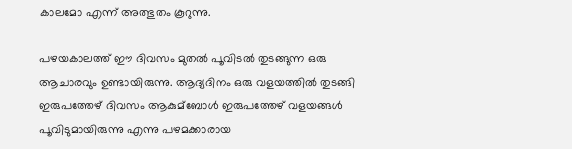കാലമോ എന്ന് അത്ഭുതം കൂറുന്നു.

പഴയകാലത്ത് ഈ ദിവസം മുതല്‍ പൂവിടല്‍ തുടങ്ങുന്ന ഒരു ആചാരവും ഉണ്ടായിരുന്നു. ആദ്യദിനം ഒരു വളയത്തില്‍ തുടങ്ങി ഇരുപത്തേഴ് ദിവസം ആകുമ്ബോള്‍ ഇരുപത്തേഴ് വളയങ്ങള്‍ പൂവിടുമായിരുന്നു എന്നു പഴമക്കാരായ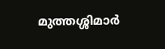മുത്തശ്ശിമാര്‍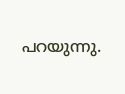പറയുന്നു.